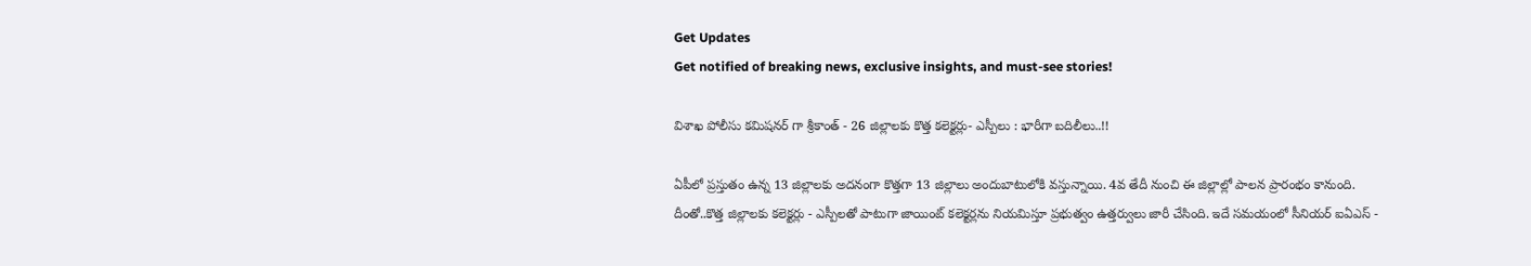Get Updates
Get notified of breaking news, exclusive insights, and must-see stories!

విశాఖ పోలీసు కమిషనర్ గా శ్రీకాంత్ - 26 జిల్లాలకు కొత్త కలెక్టర్లు- ఎస్పీలు : భారీగా బదిలీలు..!!

ఏపీలో ప్రస్తుతం ఉన్న 13 జిల్లాలకు అదనంగా కొత్తగా 13 జిల్లాలు అందుబాటులోకి వస్తున్నాయి. 4వ తేదీ నుంచి ఈ జిల్లాల్లో పాలన ప్రారంభం కానుంది. దీంతో..కొత్త జిల్లాలకు కలెక్టర్లు - ఎస్పీలతో పాటుగా జాయింట్ కలెక్టర్లను నియమిస్తూ ప్రభుత్వం ఉత్తర్వులు జారీ చేసింది. ఇదే సమయంలో సీనియర్ ఐఏఎస్ -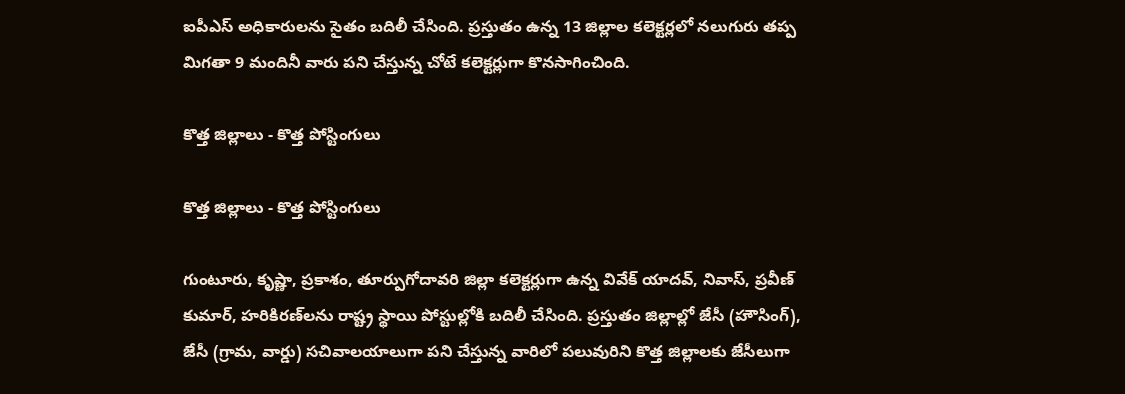ఐపీఎస్ అధికారులను సైతం బదిలీ చేసింది. ప్రస్తుతం ఉన్న 13 జిల్లాల కలెక్టర్లలో నలుగురు తప్ప మిగతా 9 మందినీ వారు పని చేస్తున్న చోటే కలెక్టర్లుగా కొనసాగించింది.

కొత్త జిల్లాలు - కొత్త పోస్టింగులు

కొత్త జిల్లాలు - కొత్త పోస్టింగులు

గుంటూరు, కృష్ణా, ప్రకాశం, తూర్పుగోదావరి జిల్లా కలెక్టర్లుగా ఉన్న వివేక్‌ యాదవ్‌, నివాస్‌, ప్రవీణ్‌ కుమార్‌, హరికిరణ్‌లను రాష్ట్ర స్థాయి పోస్టుల్లోకి బదిలీ చేసింది. ప్రస్తుతం జిల్లాల్లో జేసీ (హౌసింగ్‌), జేసీ (గ్రామ, వార్డు) సచివాలయాలుగా పని చేస్తున్న వారిలో పలువురిని కొత్త జిల్లాలకు జేసీలుగా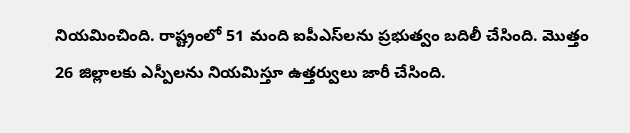నియమించింది. రాష్ట్రంలో 51 మంది ఐపీఎస్‌లను ప్రభుత్వం బదిలీ చేసింది. మొత్తం 26 జిల్లాలకు ఎస్పీలను నియమిస్తూ ఉత్తర్వులు జారీ చేసింది.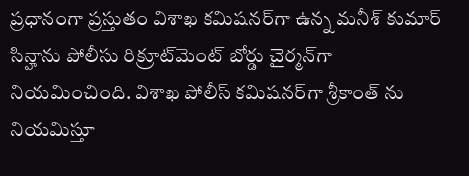ప్రధానంగా ప్రస్తుతం విశాఖ కమిషనర్‌గా ఉన్న మనీశ్‌ కుమార్‌ సిన్హాను పోలీసు రిక్రూట్‌మెంట్‌ బోర్డు చైర్మన్‌గా నియమించింది. విశాఖ పోలీస్‌ కమిషనర్‌గా శ్రీకాంత్ ను నియమిస్తూ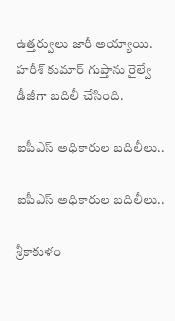ఉత్తర్వులు జారీ అయ్యాయి. హరీశ్‌ కుమార్‌ గుప్తాను రైల్వే డీజీగా బదిలీ చేసింది.

ఐపీఎస్ అధికారుల బదిలీలు..

ఐపీఎస్ అధికారుల బదిలీలు..

శ్రీకాకుళం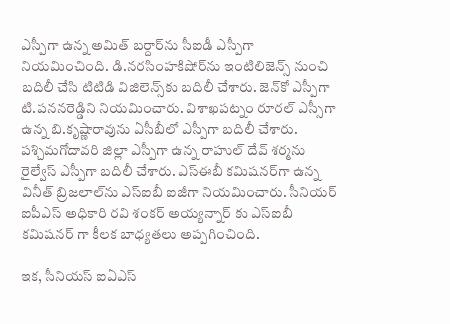ఎస్పీగా ఉన్న అమిత్‌ బర్దార్‌ను సీఐడీ ఎస్పీగా నియమించింది. డి.నరసింహకిషోర్‌ను ఇంటిలిజెన్స్‌ నుంచి బదిలీ చేసి టిటిడి విజిలెన్స్‌కు బదిలీ చేశారు. జెన్‌కో ఎస్పీగా టి.పననరెడ్డిని నియమించారు. విశాఖపట్నం రూరల్‌ ఎస్సీగా ఉన్న బి.కృష్ణారావును ఏసీబీలో ఎస్పీగా బదిలీ చేశారు. పశ్చిమగోదావరి జిల్లా ఎస్పీగా ఉన్న రాహుల్‌ దేవ్‌ శర్మను రైల్వేస్‌ ఎస్పీగా బదిలీ చేశారు. ఎస్‌ఈబీ కమిషనర్‌గా ఉన్న వినీత్‌ బ్రిజలాల్‌ను ఎస్‌ఐబీ ఐజీగా నియమించారు. సీనియర్ ఐపీఎస్ అధికారి రవి శంకర్ అయ్యన్నార్ కు ఎస్‌ఐబీ కమిషనర్ గా కీలక బాధ్యతలు అప్పగించింది.

ఇక, సీనియస్ ఐఏఎస్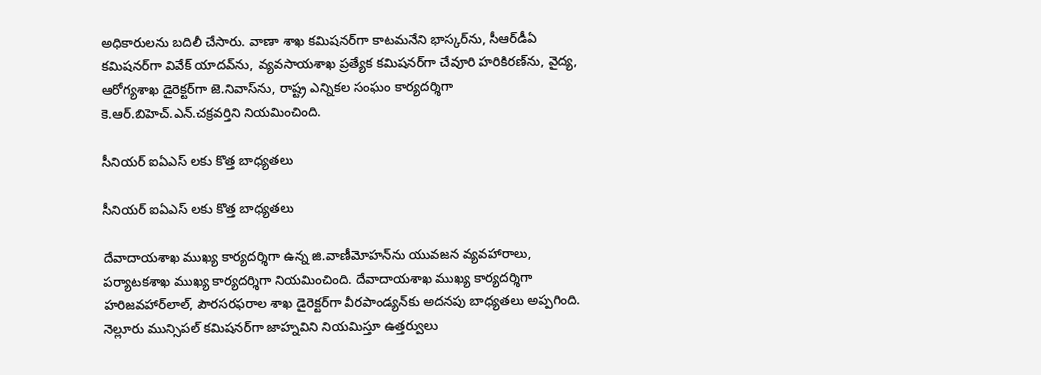అధికారులను బదిలీ చేసారు. వాణా శాఖ కమిషనర్‌గా కాటమనేని భాస్కర్‌ను, సీఆర్‌డీఏ కమిషనర్‌గా వివేక్‌ యాదవ్‌ను, వ్యవసాయశాఖ ప్రత్యేక కమిషనర్‌గా చేవూరి హరికిరణ్‌ను, వైద్య, ఆరోగ్యశాఖ డైరెక్టర్‌గా జె.నివాస్‌ను, రాష్ట్ర ఎన్నికల సంఘం కార్యదర్శిగా కె.ఆర్‌.బిహెచ్‌.ఎన్‌.చక్రవర్తిని నియమించింది.

సీనియర్ ఐఏఎస్ లకు కొత్త బాధ్యతలు

సీనియర్ ఐఏఎస్ లకు కొత్త బాధ్యతలు

దేవాదాయశాఖ ముఖ్య కార్యదర్శిగా ఉన్న జి.వాణీమోహన్‌ను యువజన వ్యవహారాలు, పర్యాటకశాఖ ముఖ్య కార్యదర్శిగా నియమించింది. దేవాదాయశాఖ ముఖ్య కార్యదర్శిగా హరిజవహార్‌లాల్‌, పౌరసరఫరాల శాఖ డైరెక్టర్‌గా వీరపాండ్యన్‌కు అదనపు బాధ్యతలు అప్పగింది. నెల్లూరు మున్సిపల్ కమిషనర్‌గా జాహ్నవిని నియమిస్తూ ఉత్తర్వులు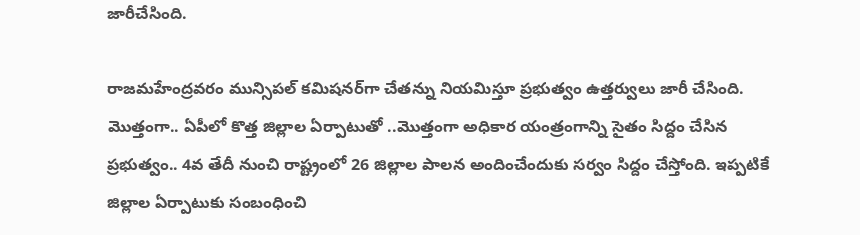జారీచేసింది.

రాజమహేంద్రవరం మున్సిపల్ కమిషనర్‌గా చేతన్ను నియమిస్తూ ప్రభుత్వం ఉత్తర్వులు జారీ చేసింది. మొత్తంగా.. ఏపీలో కొత్త జిల్లాల ఏర్పాటుతో ..మొత్తంగా అధికార యంత్రంగాన్ని సైతం సిద్దం చేసిన ప్రభుత్వం.. 4వ తేదీ నుంచి రాష్ట్రంలో 26 జిల్లాల పాలన అందించేందుకు సర్వం సిద్దం చేస్తోంది. ఇప్పటికే జిల్లాల ఏర్పాటుకు సంబంధించి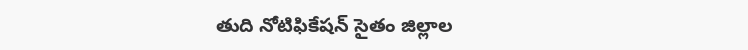తుది నోటిఫికేషన్ సైతం జిల్లాల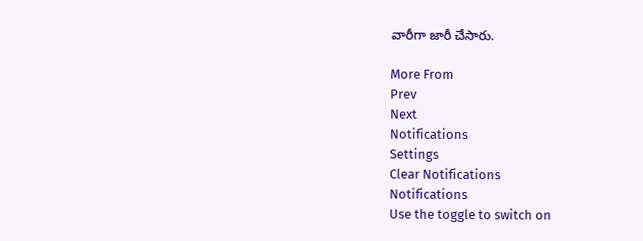వారీగా జారీ చేసారు.

More From
Prev
Next
Notifications
Settings
Clear Notifications
Notifications
Use the toggle to switch on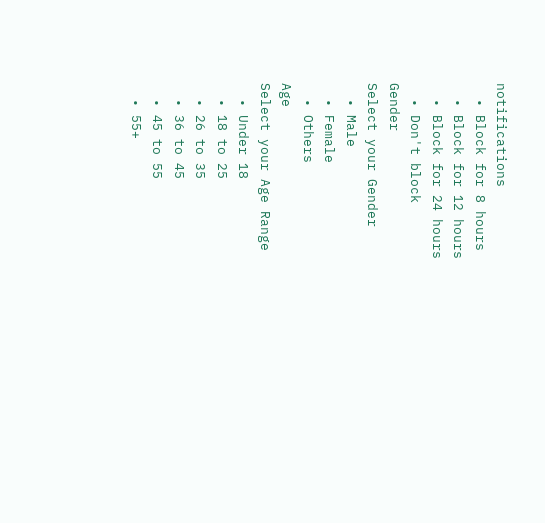notifications
  • Block for 8 hours
  • Block for 12 hours
  • Block for 24 hours
  • Don't block
Gender
Select your Gender
  • Male
  • Female
  • Others
Age
Select your Age Range
  • Under 18
  • 18 to 25
  • 26 to 35
  • 36 to 45
  • 45 to 55
  • 55+